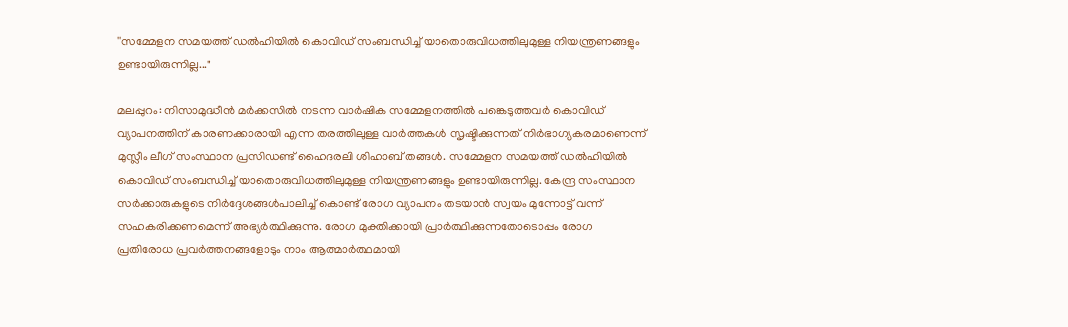''സമ്മേളന സമയത്ത് ഡല്‍ഹിയില്‍ കൊവിഡ് സംബന്ധിച്ച് യാതൊരുവിധത്തിലുമുള്ള നിയന്ത്രണങ്ങളും ഉണ്ടായിരുന്നില്ല..."

മലപ്പുറം: നിസാമുദ്ധീന്‍ മര്‍ക്കസില്‍ നടന്ന വാര്‍ഷിക സമ്മേളനത്തില്‍ പങ്കെടുത്തവര്‍ കൊവിഡ് വ്യാപനത്തിന് കാരണക്കാരായി എന്ന തരത്തിലുള്ള വാര്‍ത്തകള്‍ സൃഷ്ടിക്കുന്നത് നിര്‍ഭാഗ്യകരമാണെന്ന് മുസ്ലീം ലീഗ് സംസ്ഥാന പ്രസിഡണ്ട് ഹൈദരലി ശിഹാബ് തങ്ങള്‍. സമ്മേളന സമയത്ത് ഡല്‍ഹിയില്‍ കൊവിഡ് സംബന്ധിച്ച് യാതൊരുവിധത്തിലുമുള്ള നിയന്ത്രണങ്ങളും ഉണ്ടായിരുന്നില്ല. കേന്ദ്ര സംസ്ഥാന സര്‍ക്കാരുകളുടെ നിര്‍ദ്ദേശങ്ങള്‍പാലിച്ച് കൊണ്ട് രോഗ വ്യാപനം തടയാന്‍ സ്വയം മുന്നോട്ട് വന്ന് സഹകരിക്കണമെന്ന് അഭ്യര്‍ത്ഥിക്കുന്നു. രോഗ മുക്തിക്കായി പ്രാര്‍ത്ഥിക്കുന്നതോടൊപ്പം രോഗ പ്രതിരോധ പ്രവര്‍ത്തനങ്ങളോടും നാം ആത്മാര്‍ത്ഥമായി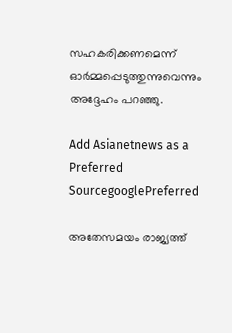സഹകരിക്കണമെന്ന് ഓര്‍മ്മപ്പെടുത്തുന്നുവെന്നും അദ്ദേഹം പറഞ്ഞു.

Add Asianetnews as a Preferred SourcegooglePreferred

അതേസമയം രാജ്യത്ത്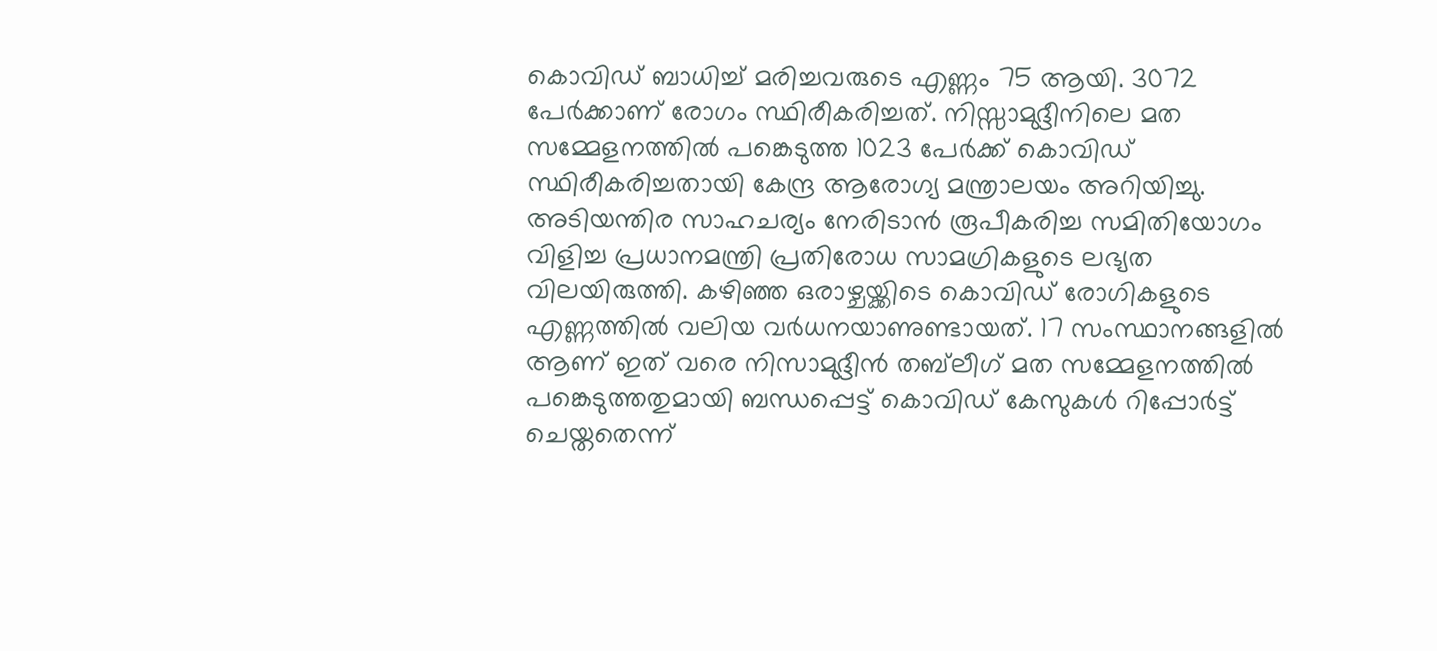കൊവിഡ് ബാധിച്ച് മരിച്ചവരുടെ എണ്ണം 75 ആയി. 3072 പേര്‍ക്കാണ് രോഗം സ്ഥിരീകരിച്ചത്. നിസ്സാമുദ്ദീനിലെ മത സമ്മേളനത്തില്‍ പങ്കെടുത്ത 1023 പേര്‍ക്ക് കൊവിഡ് സ്ഥിരീകരിച്ചതായി കേന്ദ്ര ആരോഗ്യ മന്ത്രാലയം അറിയിച്ചു. അടിയന്തിര സാഹചര്യം നേരിടാന്‍ രൂപീകരിച്ച സമിതിയോഗം വിളിച്ച പ്രധാനമന്ത്രി പ്രതിരോധ സാമഗ്രികളുടെ ലഭ്യത വിലയിരുത്തി. കഴിഞ്ഞ ഒരാഴ്ചയ്ക്കിടെ കൊവിഡ് രോഗികളുടെ എണ്ണത്തില്‍ വലിയ വര്‍ധനയാണുണ്ടായത്. 17 സംസ്ഥാനങ്ങളില്‍ ആണ് ഇത് വരെ നിസാമുദ്ദീന്‍ തബ്‌ലീഗ് മത സമ്മേളനത്തില്‍ പങ്കെടുത്തതുമായി ബന്ധപ്പെട്ട് കൊവിഡ് കേസുകള്‍ റിപ്പോര്‍ട്ട് ചെയ്തതെന്ന്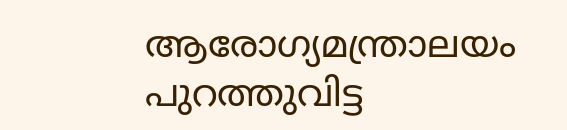ആരോഗ്യമന്ത്രാലയം പുറത്തുവിട്ട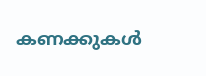കണക്കുകള്‍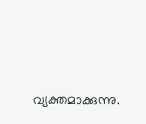വ്യക്തമാക്കുന്നു.